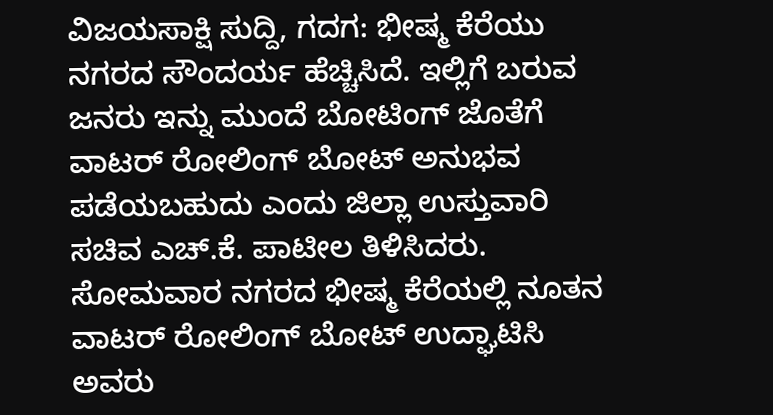ವಿಜಯಸಾಕ್ಷಿ ಸುದ್ದಿ, ಗದಗ: ಭೀಷ್ಮ ಕೆರೆಯು ನಗರದ ಸೌಂದರ್ಯ ಹೆಚ್ಚಿಸಿದೆ. ಇಲ್ಲಿಗೆ ಬರುವ ಜನರು ಇನ್ನು ಮುಂದೆ ಬೋಟಿಂಗ್ ಜೊತೆಗೆ ವಾಟರ್ ರೋಲಿಂಗ್ ಬೋಟ್ ಅನುಭವ ಪಡೆಯಬಹುದು ಎಂದು ಜಿಲ್ಲಾ ಉಸ್ತುವಾರಿ ಸಚಿವ ಎಚ್.ಕೆ. ಪಾಟೀಲ ತಿಳಿಸಿದರು.
ಸೋಮವಾರ ನಗರದ ಭೀಷ್ಮ ಕೆರೆಯಲ್ಲಿ ನೂತನ ವಾಟರ್ ರೋಲಿಂಗ್ ಬೋಟ್ ಉದ್ಘಾಟಿಸಿ ಅವರು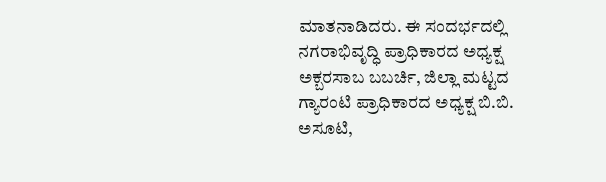ಮಾತನಾಡಿದರು. ಈ ಸಂದರ್ಭದಲ್ಲಿ ನಗರಾಭಿವೃದ್ಧಿ ಪ್ರಾಧಿಕಾರದ ಅಧ್ಯಕ್ಷ ಅಕ್ಬರಸಾಬ ಬಬರ್ಚಿ, ಜಿಲ್ಲಾ ಮಟ್ಟದ ಗ್ಯಾರಂಟಿ ಪ್ರಾಧಿಕಾರದ ಅಧ್ಯಕ್ಷ ಬಿ.ಬಿ. ಅಸೂಟಿ,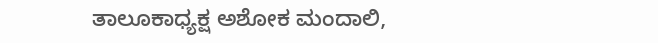ತಾಲೂಕಾಧ್ಯಕ್ಷ ಅಶೋಕ ಮಂದಾಲಿ,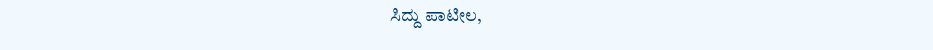ಸಿದ್ದು ಪಾಟೀಲ,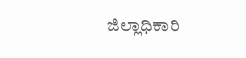ಜಿಲ್ಲಾಧಿಕಾರಿ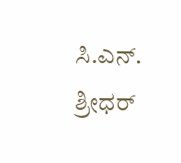ಸಿ.ಎನ್. ಶ್ರೀಧರ್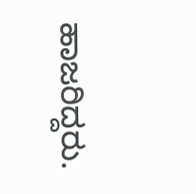ಹಾಜರಿದ್ದರು.